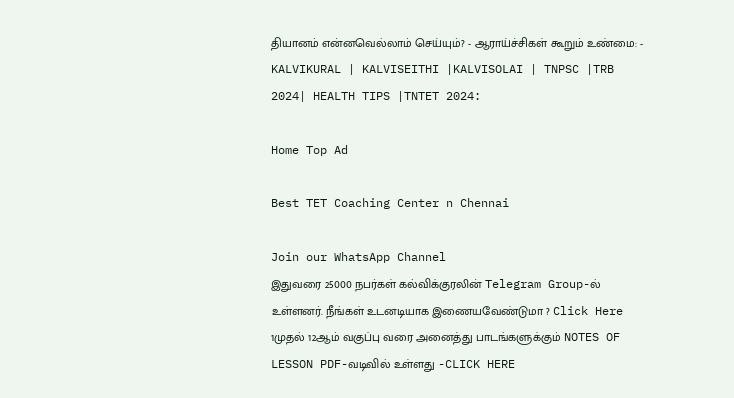தியானம் என்னவெல்லாம் செய்யும்? - ஆராய்ச்சிகள் கூறும் உண்மை: - KALVIKURAL | KALVISEITHI |KALVISOLAI | TNPSC |TRB 2024| HEALTH TIPS |TNTET 2024:

Home Top Ad

Best TET Coaching Center n Chennai

Join our WhatsApp Channel
இதுவரை 25000 நபர்கள் கல்விக்குரலின் Telegram Group-ல் உள்ளனர். நீங்கள் உடனடியாக இணையவேண்டுமா ? Click Here
1முதல் 12ஆம் வகுப்பு வரை அனைத்து பாடங்களுக்கும் NOTES OF LESSON PDF-வடிவில் உள்ளது -CLICK HERE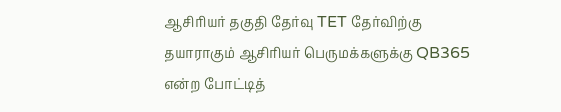ஆசிரியர் தகுதி தேர்வு TET தேர்விற்கு தயாராகும் ஆசிரியர் பெருமக்களுக்கு QB365 என்ற போட்டித்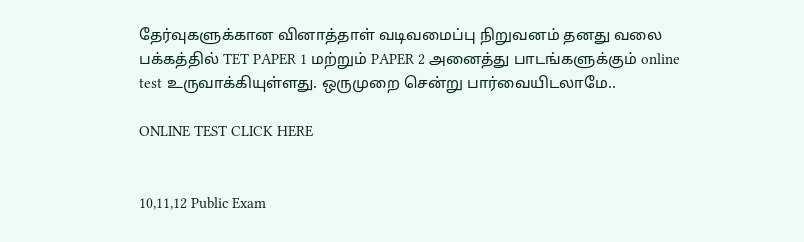தேர்வுகளுக்கான வினாத்தாள் வடிவமைப்பு நிறுவனம் தனது வலை பக்கத்தில் TET PAPER 1 மற்றும் PAPER 2 அனைத்து பாடங்களுக்கும் online test உருவாக்கியுள்ளது. ஒருமுறை சென்று பார்வையிடலாமே..

ONLINE TEST CLICK HERE


10,11,12 Public Exam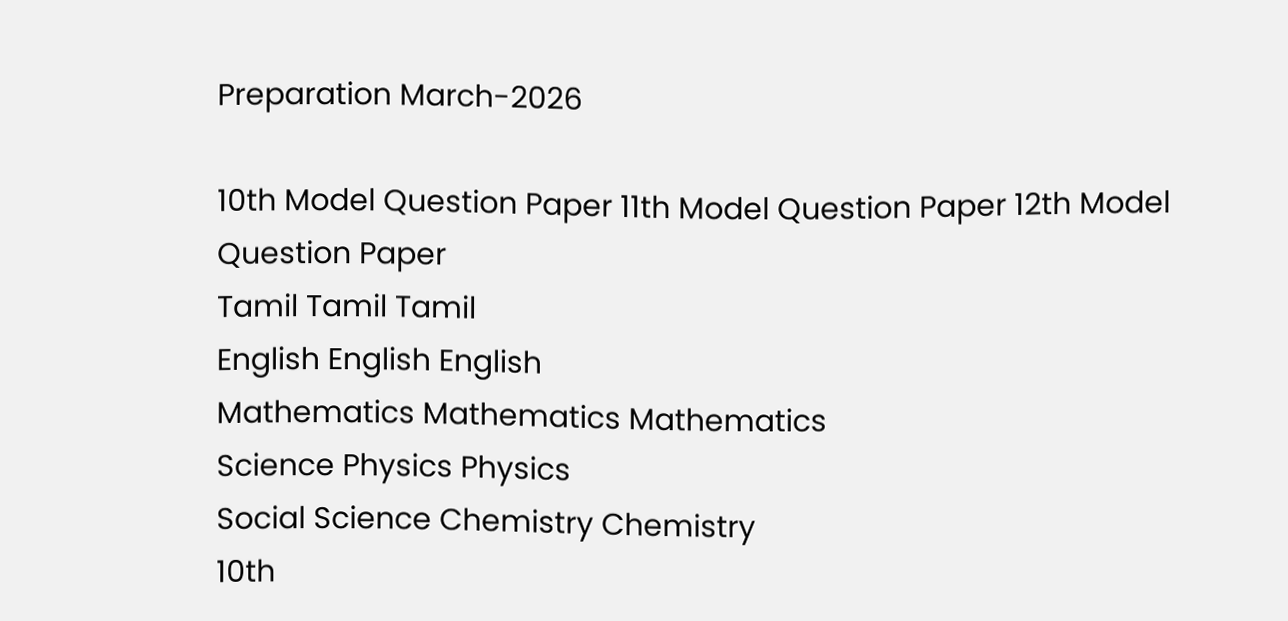Preparation March-2026

10th Model Question Paper 11th Model Question Paper 12th Model Question Paper
Tamil Tamil Tamil
English English English
Mathematics Mathematics Mathematics
Science Physics Physics
Social Science Chemistry Chemistry
10th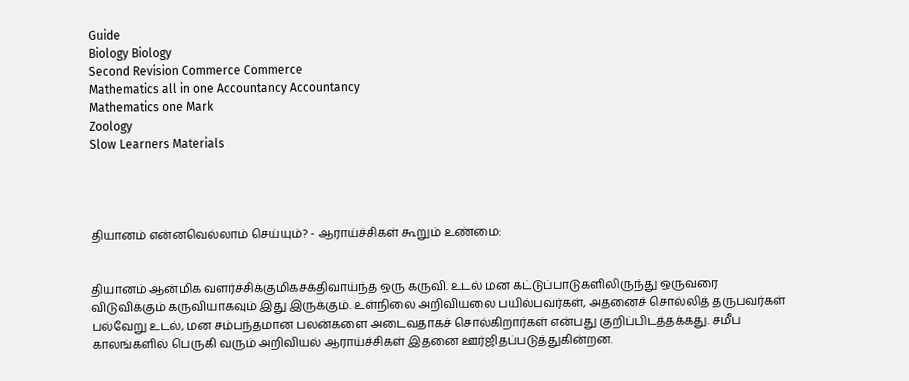Guide
Biology Biology
Second Revision Commerce Commerce
Mathematics all in one Accountancy Accountancy
Mathematics one Mark
Zoology
Slow Learners Materials




தியானம் என்னவெல்லாம் செய்யும்? - ஆராய்ச்சிகள் கூறும் உண்மை:


தியானம் ஆன்மிக வளர்ச்சிக்குமிகசக்திவாய்ந்த ஒரு கருவி. உடல் மன கட்டுப்பாடுகளிலிருந்து ஒருவரை விடுவிக்கும் கருவியாகவும் இது இருக்கும். உள்நிலை அறிவியலை பயில்பவர்கள், அதனைச் சொல்லித் தருபவர்கள் பல்வேறு உடல், மன சம்பந்தமான பலன்களை அடைவதாகச் சொல்கிறார்கள் என்பது குறிப்பிடத்தக்கது. சமீப காலங்களில் பெருகி வரும் அறிவியல் ஆராய்ச்சிகள் இதனை ஊர்ஜிதப்படுத்துகின்றன.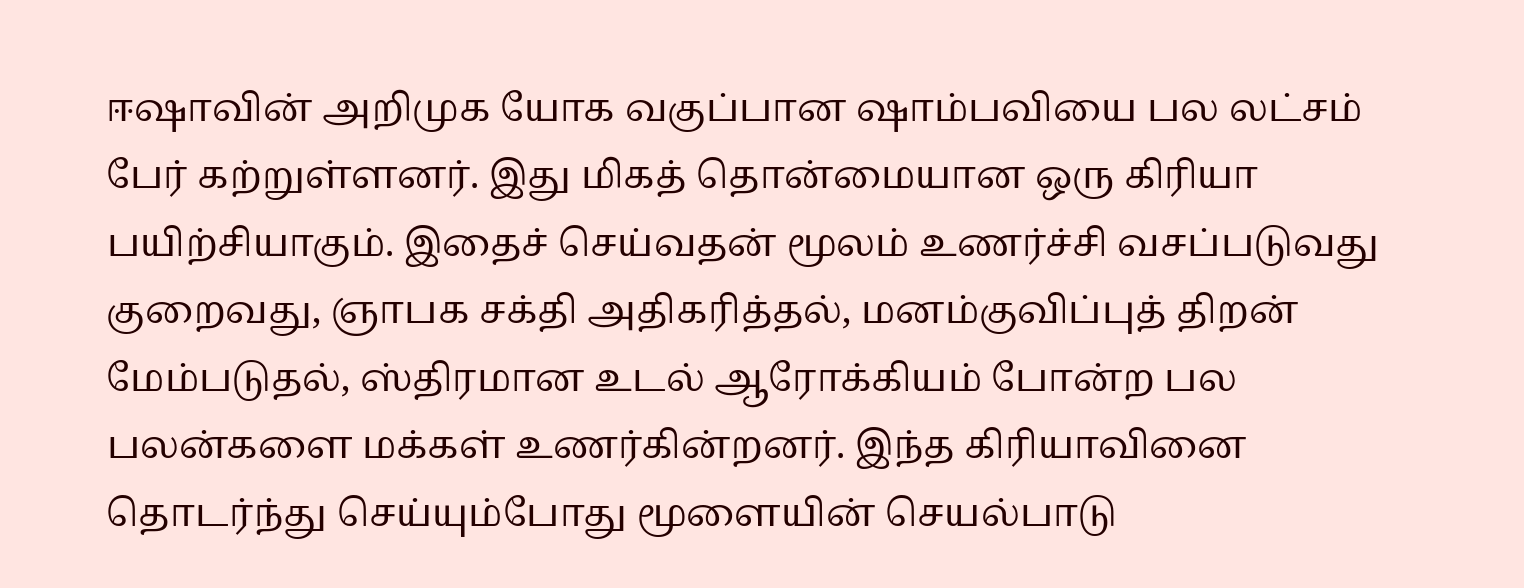ஈஷாவின் அறிமுக யோக வகுப்பான ஷாம்பவியை பல லட்சம் பேர் கற்றுள்ளனர். இது மிகத் தொன்மையான ஒரு கிரியா பயிற்சியாகும். இதைச் செய்வதன் மூலம் உணர்ச்சி வசப்படுவது குறைவது, ஞாபக சக்தி அதிகரித்தல், மனம்குவிப்புத் திறன் மேம்படுதல், ஸ்திரமான உடல் ஆரோக்கியம் போன்ற பல பலன்களை மக்கள் உணர்கின்றனர். இந்த கிரியாவினை தொடர்ந்து செய்யும்போது மூளையின் செயல்பாடு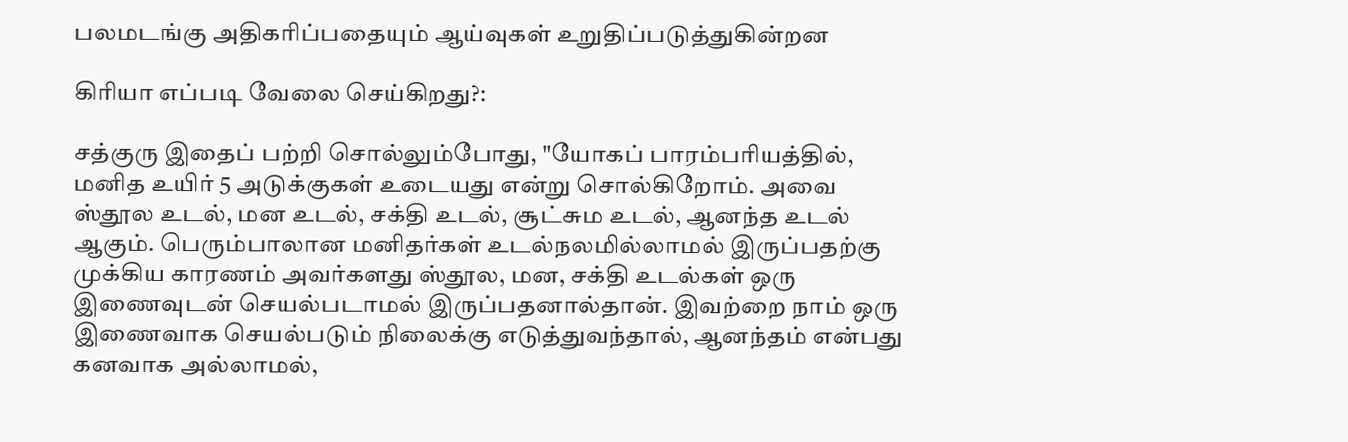பலமடங்கு அதிகரிப்பதையும் ஆய்வுகள் உறுதிப்படுத்துகின்றன

கிரியா எப்படி வேலை செய்கிறது?:

சத்குரு இதைப் பற்றி சொல்லும்போது, "யோகப் பாரம்பரியத்தில், மனித உயிர் 5 அடுக்குகள் உடையது என்று சொல்கிறோம். அவை ஸ்தூல உடல், மன உடல், சக்தி உடல், சூட்சும உடல், ஆனந்த உடல் ஆகும். பெரும்பாலான மனிதர்கள் உடல்நலமில்லாமல் இருப்பதற்கு முக்கிய காரணம் அவர்களது ஸ்தூல, மன, சக்தி உடல்கள் ஒரு இணைவுடன் செயல்படாமல் இருப்பதனால்தான். இவற்றை நாம் ஒரு இணைவாக செயல்படும் நிலைக்கு எடுத்துவந்தால், ஆனந்தம் என்பது கனவாக அல்லாமல்,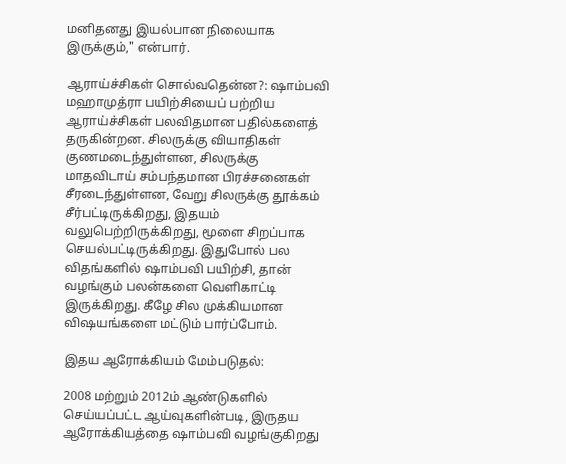மனிதனது இயல்பான நிலையாக இருக்கும்," என்பார்.

ஆராய்ச்சிகள் சொல்வதென்ன?: ஷாம்பவி மஹாமுத்ரா பயிற்சியைப் பற்றிய ஆராய்ச்சிகள் பலவிதமான பதில்களைத் தருகின்றன. சிலருக்கு வியாதிகள் குணமடைந்துள்ளன, சிலருக்கு மாதவிடாய் சம்பந்தமான பிரச்சனைகள் சீரடைந்துள்ளன, வேறு சிலருக்கு தூக்கம் சீர்பட்டிருக்கிறது, இதயம் வலுபெற்றிருக்கிறது, மூளை சிறப்பாக செயல்பட்டிருக்கிறது. இதுபோல் பல விதங்களில் ஷாம்பவி பயிற்சி, தான் வழங்கும் பலன்களை வெளிகாட்டி இருக்கிறது. கீழே சில முக்கியமான விஷயங்களை மட்டும் பார்ப்போம்.

இதய ஆரோக்கியம் மேம்படுதல்:

2008 மற்றும் 2012ம் ஆண்டுகளில் செய்யப்பட்ட ஆய்வுகளின்படி, இருதய ஆரோக்கியத்தை ஷாம்பவி வழங்குகிறது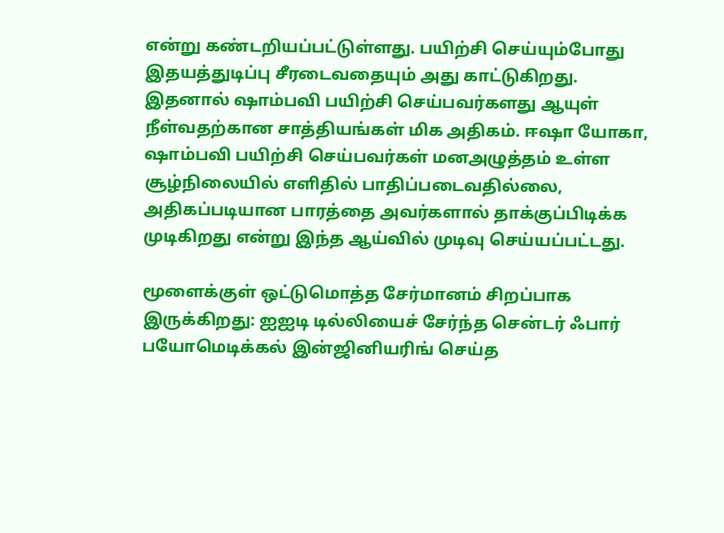என்று கண்டறியப்பட்டுள்ளது. பயிற்சி செய்யும்போது இதயத்துடிப்பு சீரடைவதையும் அது காட்டுகிறது. இதனால் ஷாம்பவி பயிற்சி செய்பவர்களது ஆயுள் நீள்வதற்கான சாத்தியங்கள் மிக அதிகம். ஈஷா யோகா, ஷாம்பவி பயிற்சி செய்பவர்கள் மனஅழுத்தம் உள்ள சூழ்நிலையில் எளிதில் பாதிப்படைவதில்லை, அதிகப்படியான பாரத்தை அவர்களால் தாக்குப்பிடிக்க முடிகிறது என்று இந்த ஆய்வில் முடிவு செய்யப்பட்டது.

மூளைக்குள் ஒட்டுமொத்த சேர்மானம் சிறப்பாக இருக்கிறது: ஐஐடி டில்லியைச் சேர்ந்த சென்டர் ஃபார் பயோமெடிக்கல் இன்ஜினியரிங் செய்த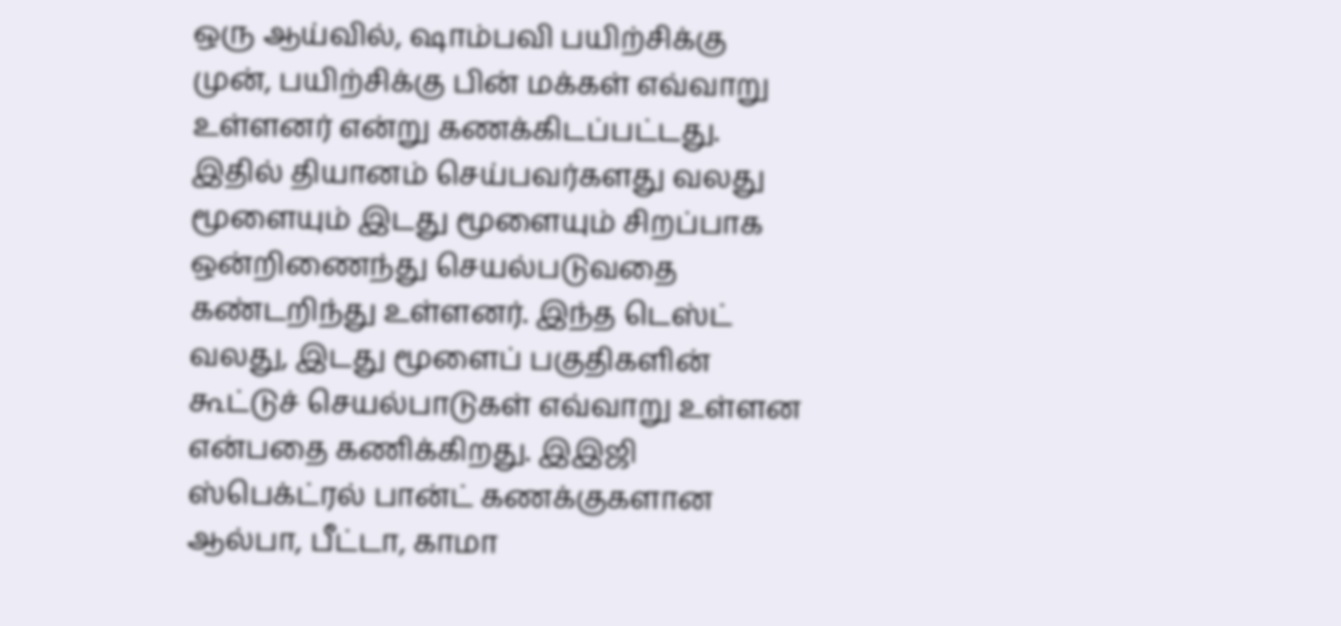ஒரு ஆய்வில், ஷாம்பவி பயிற்சிக்கு முன், பயிற்சிக்கு பின் மக்கள் எவ்வாறு உள்ளனர் என்று கணக்கிடப்பட்டது. இதில் தியானம் செய்பவர்களது வலது மூளையும் இடது மூளையும் சிறப்பாக ஒன்றிணைந்து செயல்படுவதை கண்டறிந்து உள்ளனர். இந்த டெஸ்ட் வலது, இடது மூளைப் பகுதிகளின் கூட்டுச் செயல்பாடுகள் எவ்வாறு உள்ளன என்பதை கணிக்கிறது. இஇஜி ஸ்பெக்ட்ரல் பான்ட் கணக்குகளான ஆல்பா, பீட்டா, காமா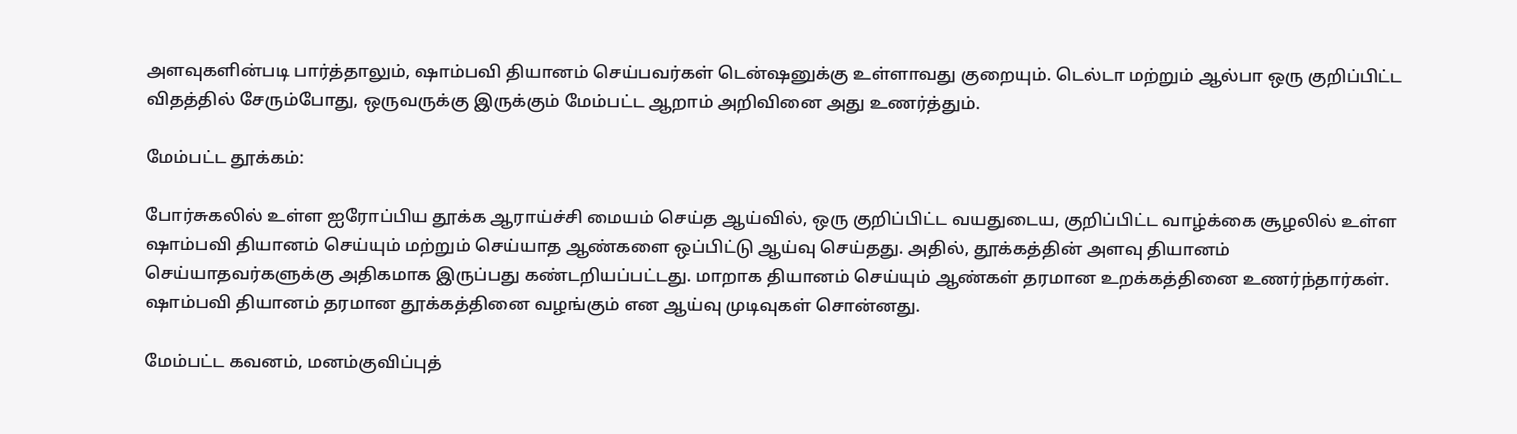அளவுகளின்படி பார்த்தாலும், ஷாம்பவி தியானம் செய்பவர்கள் டென்ஷனுக்கு உள்ளாவது குறையும். டெல்டா மற்றும் ஆல்பா ஒரு குறிப்பிட்ட விதத்தில் சேரும்போது, ஒருவருக்கு இருக்கும் மேம்பட்ட ஆறாம் அறிவினை அது உணர்த்தும்.

மேம்பட்ட தூக்கம்:

போர்சுகலில் உள்ள ஐரோப்பிய தூக்க ஆராய்ச்சி மையம் செய்த ஆய்வில், ஒரு குறிப்பிட்ட வயதுடைய, குறிப்பிட்ட வாழ்க்கை சூழலில் உள்ள ஷாம்பவி தியானம் செய்யும் மற்றும் செய்யாத ஆண்களை ஒப்பிட்டு ஆய்வு செய்தது. அதில், தூக்கத்தின் அளவு தியானம் செய்யாதவர்களுக்கு அதிகமாக இருப்பது கண்டறியப்பட்டது. மாறாக தியானம் செய்யும் ஆண்கள் தரமான உறக்கத்தினை உணர்ந்தார்கள். ஷாம்பவி தியானம் தரமான தூக்கத்தினை வழங்கும் என ஆய்வு முடிவுகள் சொன்னது.

மேம்பட்ட கவனம், மனம்குவிப்புத்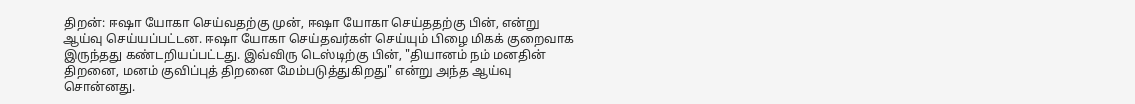திறன்: ஈஷா யோகா செய்வதற்கு முன், ஈஷா யோகா செய்ததற்கு பின், என்று ஆய்வு செய்யப்பட்டன. ஈஷா யோகா செய்தவர்கள் செய்யும் பிழை மிகக் குறைவாக இருந்தது கண்டறியப்பட்டது. இவ்விரு டெஸ்டிற்கு பின், "தியானம் நம் மனதின் திறனை, மனம் குவிப்புத் திறனை மேம்படுத்துகிறது" என்று அந்த ஆய்வு சொன்னது.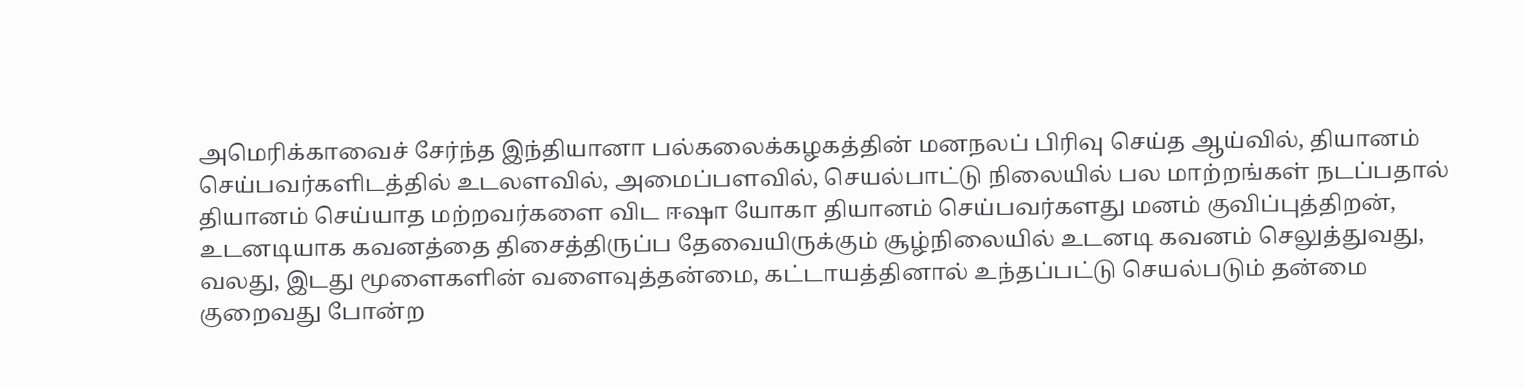அமெரிக்காவைச் சேர்ந்த இந்தியானா பல்கலைக்கழகத்தின் மனநலப் பிரிவு செய்த ஆய்வில், தியானம் செய்பவர்களிடத்தில் உடலளவில், அமைப்பளவில், செயல்பாட்டு நிலையில் பல மாற்றங்கள் நடப்பதால் தியானம் செய்யாத மற்றவர்களை விட ஈஷா யோகா தியானம் செய்பவர்களது மனம் குவிப்புத்திறன், உடனடியாக கவனத்தை திசைத்திருப்ப தேவையிருக்கும் சூழ்நிலையில் உடனடி கவனம் செலுத்துவது, வலது, இடது மூளைகளின் வளைவுத்தன்மை, கட்டாயத்தினால் உந்தப்பட்டு செயல்படும் தன்மை குறைவது போன்ற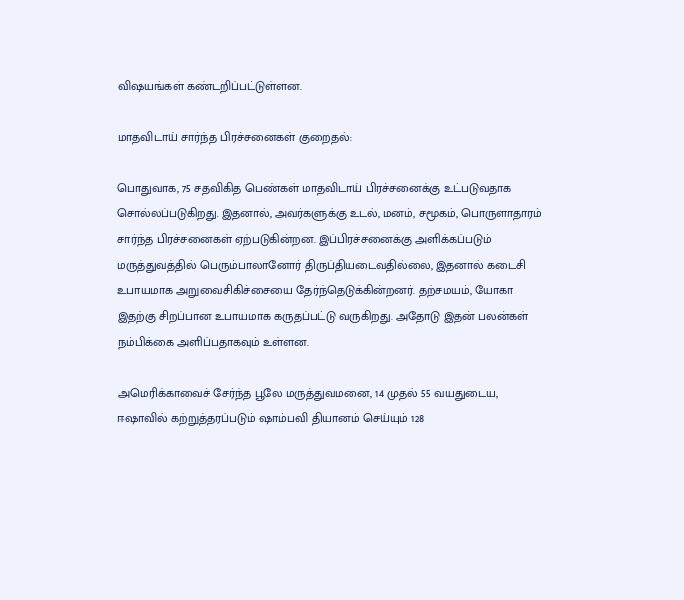விஷயங்கள் கண்டறிப்பட்டுள்ளன.

மாதவிடாய் சார்ந்த பிரச்சனைகள் குறைதல்:

பொதுவாக, 75 சதவிகித பெண்கள் மாதவிடாய் பிரச்சனைக்கு உட்படுவதாக சொல்லப்படுகிறது. இதனால், அவர்களுக்கு உடல், மனம், சமூகம், பொருளாதாரம் சார்ந்த பிரச்சனைகள் ஏற்படுகின்றன. இப்பிரச்சனைக்கு அளிக்கப்படும் மருத்துவத்தில் பெரும்பாலானோர் திருப்தியடைவதில்லை, இதனால் கடைசி உபாயமாக அறுவைசிகிச்சையை தேர்ந்தெடுக்கின்றனர். தற்சமயம், யோகா இதற்கு சிறப்பான உபாயமாக கருதப்பட்டு வருகிறது. அதோடு இதன் பலன்கள் நம்பிக்கை அளிப்பதாகவும் உள்ளன.

அமெரிக்காவைச் சேர்ந்த பூலே மருத்துவமனை, 14 முதல் 55 வயதுடைய, ஈஷாவில் கற்றுத்தரப்படும் ஷாம்பவி தியானம் செய்யும் 128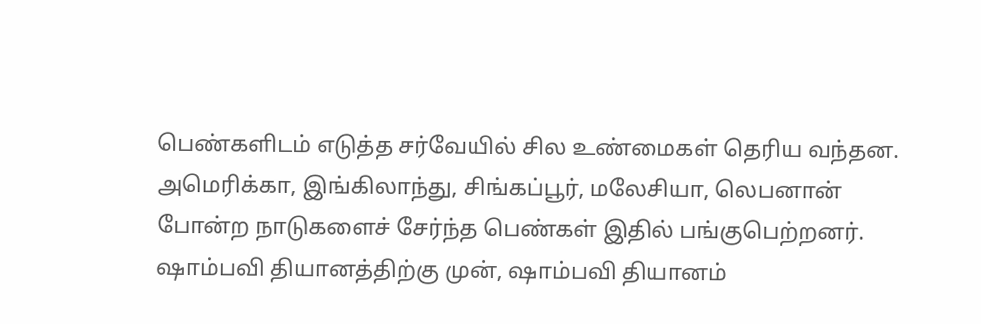பெண்களிடம் எடுத்த சர்வேயில் சில உண்மைகள் தெரிய வந்தன. அமெரிக்கா, இங்கிலாந்து, சிங்கப்பூர், மலேசியா, லெபனான் போன்ற நாடுகளைச் சேர்ந்த பெண்கள் இதில் பங்குபெற்றனர். ஷாம்பவி தியானத்திற்கு முன், ஷாம்பவி தியானம்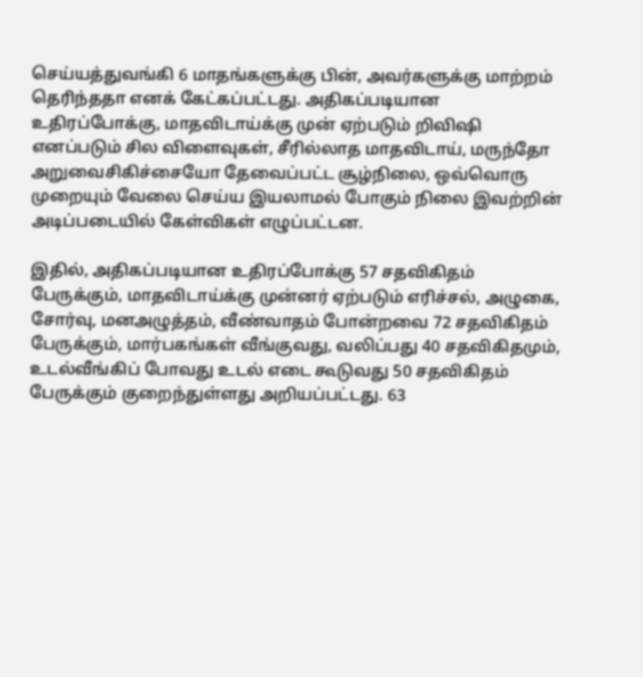செய்யத்துவங்கி 6 மாதங்களுக்கு பின், அவர்களுக்கு மாற்றம் தெரிந்ததா எனக் கேட்கப்பட்டது. அதிகப்படியான உதிரப்போக்கு, மாதவிடாய்க்கு முன் ஏற்படும் றிவிஷி எனப்படும் சில விளைவுகள், சீரில்லாத மாதவிடாய், மருந்தோ அறுவைசிகிச்சையோ தேவைப்பட்ட சூழ்நிலை, ஒவ்வொரு முறையும் வேலை செய்ய இயலாமல் போகும் நிலை இவற்றின் அடிப்படையில் கேள்விகள் எழுப்பட்டன.

இதில், அதிகப்படியான உதிரப்போக்கு 57 சதவிகிதம் பேருக்கும், மாதவிடாய்க்கு முன்னர் ஏற்படும் எரிச்சல், அழுகை, சோர்வு, மனஅழுத்தம், வீண்வாதம் போன்றவை 72 சதவிகிதம் பேருக்கும், மார்பகங்கள் வீங்குவது, வலிப்பது 40 சதவிகிதமும், உடல்வீங்கிப் போவது உடல் எடை கூடுவது 50 சதவிகிதம் பேருக்கும் குறைந்துள்ளது அறியப்பட்டது. 63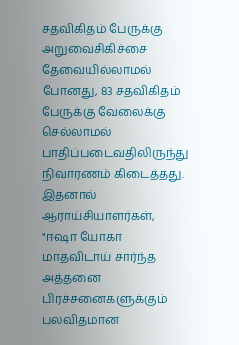சதவிகிதம் பேருக்கு அறுவைசிகிச்சை தேவையில்லாமல் போனது, 83 சதவிகிதம் பேருக்கு வேலைக்கு செல்லாமல் பாதிப்படைவதிலிருந்து நிவாரணம் கிடைத்தது. இதனால் ஆராய்சியாளர்கள், "ஈஷா யோகா மாதவிடாய் சார்ந்த அத்தனை பிரச்சனைகளுக்கும் பலவிதமான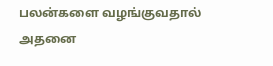பலன்களை வழங்குவதால் அதனை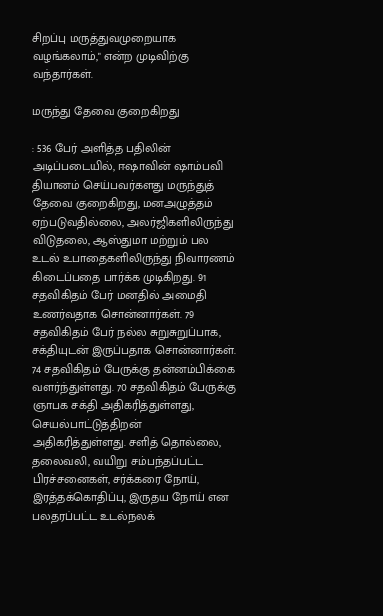சிறப்பு மருத்துவமுறையாக வழங்கலாம்," என்ற முடிவிற்கு வந்தார்கள்.

மருந்து தேவை குறைகிறது

: 536 பேர் அளித்த பதிலின் அடிப்படையில், ஈஷாவின் ஷாம்பவி தியானம் செய்பவர்களது மருந்துத் தேவை குறைகிறது, மனஅழுத்தம் ஏற்படுவதில்லை, அலர்ஜிகளிலிருந்து விடுதலை, ஆஸ்துமா மற்றும் பல உடல் உபாதைகளிலிருந்து நிவாரணம் கிடைப்பதை பார்க்க முடிகிறது. 91 சதவிகிதம் பேர் மனதில் அமைதி உணர்வதாக சொன்னார்கள். 79 சதவிகிதம் பேர் நல்ல சுறுசுறுப்பாக, சக்தியுடன் இருப்பதாக சொன்னார்கள். 74 சதவிகிதம் பேருக்கு தன்னம்பிக்கை வளர்ந்துள்ளது. 70 சதவிகிதம் பேருக்கு ஞாபக சக்தி அதிகரித்துள்ளது, செயல்பாட்டுத்திறன் அதிகரித்துள்ளது. சளித் தொல்லை, தலைவலி, வயிறு சம்பந்தப்பட்ட பிரச்சனைகள், சர்க்கரை நோய், இரத்தக்கொதிப்பு, இருதய நோய் என பலதரப்பட்ட உடல்நலக்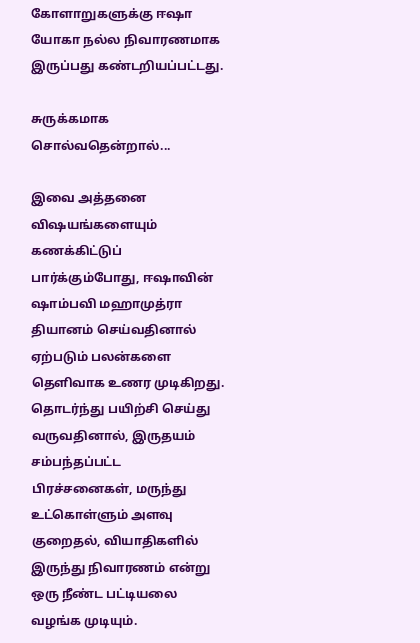கோளாறுகளுக்கு ஈஷா யோகா நல்ல நிவாரணமாக இருப்பது கண்டறியப்பட்டது.

சுருக்கமாக சொல்வதென்றால்...

இவை அத்தனை விஷயங்களையும் கணக்கிட்டுப் பார்க்கும்போது, ஈஷாவின் ஷாம்பவி மஹாமுத்ரா தியானம் செய்வதினால் ஏற்படும் பலன்களை தெளிவாக உணர முடிகிறது. தொடர்ந்து பயிற்சி செய்து வருவதினால், இருதயம் சம்பந்தப்பட்ட பிரச்சனைகள், மருந்து உட்கொள்ளும் அளவு குறைதல், வியாதிகளில் இருந்து நிவாரணம் என்று ஒரு நீண்ட பட்டியலை வழங்க முடியும்.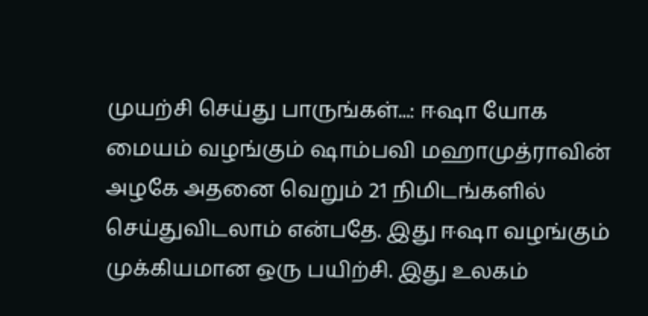முயற்சி செய்து பாருங்கள்...: ஈஷா யோக மையம் வழங்கும் ஷாம்பவி மஹாமுத்ராவின் அழகே அதனை வெறும் 21 நிமிடங்களில் செய்துவிடலாம் என்பதே. இது ஈஷா வழங்கும் முக்கியமான ஒரு பயிற்சி. இது உலகம்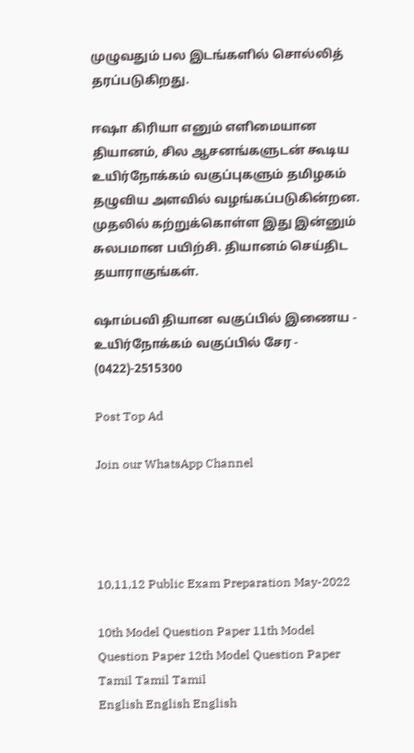முழுவதும் பல இடங்களில் சொல்லித் தரப்படுகிறது.

ஈஷா கிரியா எனும் எளிமையான தியானம், சில ஆசனங்களுடன் கூடிய உயிர்நோக்கம் வகுப்புகளும் தமிழகம் தழுவிய அளவில் வழங்கப்படுகின்றன. முதலில் கற்றுக்கொள்ள இது இன்னும் சுலபமான பயிற்சி. தியானம் செய்திட தயாராகுங்கள்.

ஷாம்பவி தியான வகுப்பில் இணைய - உயிர்நோக்கம் வகுப்பில் சேர - (0422)-2515300

Post Top Ad

Join our WhatsApp Channel




10,11,12 Public Exam Preparation May-2022

10th Model Question Paper 11th Model Question Paper 12th Model Question Paper
Tamil Tamil Tamil
English English English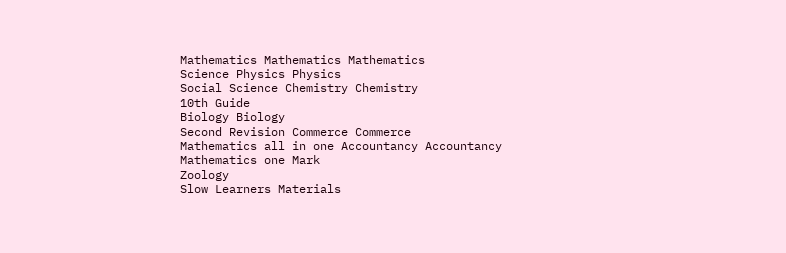Mathematics Mathematics Mathematics
Science Physics Physics
Social Science Chemistry Chemistry
10th Guide
Biology Biology
Second Revision Commerce Commerce
Mathematics all in one Accountancy Accountancy
Mathematics one Mark
Zoology
Slow Learners Materials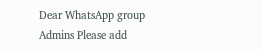Dear WhatsApp group Admins Please add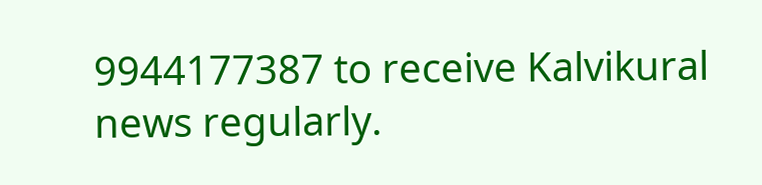9944177387 to receive Kalvikural news regularly.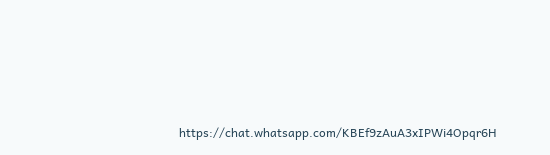https://chat.whatsapp.com/KBEf9zAuA3xIPWi4Opqr6H